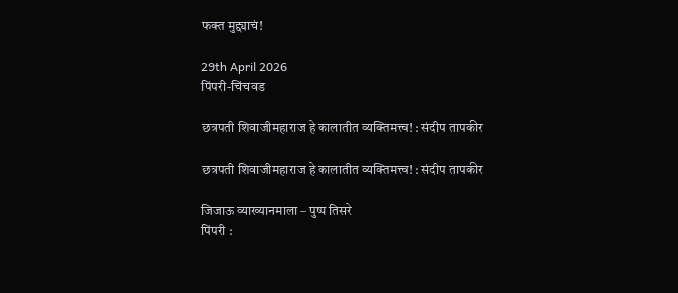फक्त मुद्द्याचं!

29th April 2026
पिंपरी-चिंचवड

छत्रपती शिवाजीमहाराज हे कालातीत व्यक्तिमत्त्व! : संदीप तापकीर

छत्रपती शिवाजीमहाराज हे कालातीत व्यक्तिमत्त्व! : संदीप तापकीर

जिजाऊ व्याख्यानमाला – पुष्प तिसरे
पिंपरी :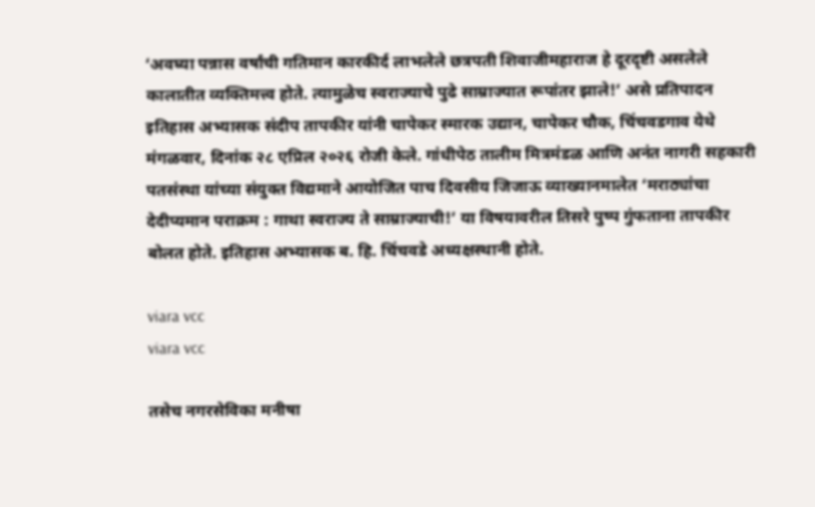‘अवघ्या पन्नास वर्षांची गतिमान कारकीर्द लाभलेले छत्रपती शिवाजीमहाराज हे दूरदृष्टी असलेले कालातीत व्यक्तिमत्त्व होते. त्यामुळेच स्वराज्याचे पुढे साम्राज्यात रूपांतर झाले!’ असे प्रतिपादन इतिहास अभ्यासक संदीप तापकीर यांनी चापेकर स्मारक उद्यान, चापेकर चौक, चिंचवडगाव येथे मंगळवार, दिनांक २८ एप्रिल २०२६ रोजी केले. गांधीपेठ तालीम मित्रमंडळ आणि अनंत नागरी सहकारी पतसंस्था यांच्या संयुक्त विद्यमाने आयोजित पाच दिवसीय जिजाऊ व्याख्यानमालेत ‘मराठ्यांचा देदीप्यमान पराक्रम : गाथा स्वराज्य ते साम्राज्याची!’ या विषयावरील तिसरे पुष्प गुंफताना तापकीर बोलत होते. इतिहास अभ्यासक ब. हि. चिंचवडे अध्यक्षस्थानी होते.

viara vcc
viara vcc

तसेच नगरसेविका मनीषा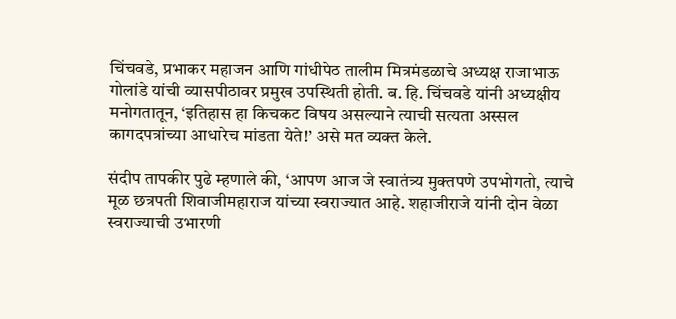चिंचवडे, प्रभाकर महाजन आणि गांधीपेठ तालीम मित्रमंडळाचे अध्यक्ष राजाभाऊ गोलांडे यांची व्यासपीठावर प्रमुख उपस्थिती होती. ब. हि. चिंचवडे यांनी अध्यक्षीय मनोगतातून, ‘इतिहास हा किचकट विषय असल्याने त्याची सत्यता अस्सल कागदपत्रांच्या आधारेच मांडता येते!’ असे मत व्यक्त केले.

संदीप तापकीर पुढे म्हणाले की, ‘आपण आज जे स्वातंत्र्य मुक्तपणे उपभोगतो, त्याचे मूळ छत्रपती शिवाजीमहाराज यांच्या स्वराज्यात आहे. शहाजीराजे यांनी दोन वेळा स्वराज्याची उभारणी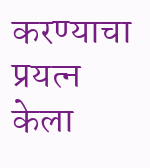करण्याचा प्रयत्न केला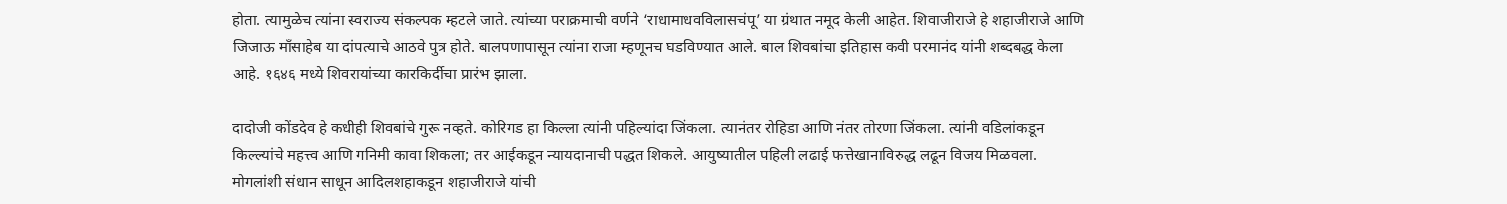होता. त्यामुळेच त्यांना स्वराज्य संकल्पक म्हटले जाते. त्यांच्या पराक्रमाची वर्णने ‘राधामाधवविलासचंपू’ या ग्रंथात नमूद केली आहेत. शिवाजीराजे हे शहाजीराजे आणि जिजाऊ माँसाहेब या दांपत्याचे आठवे पुत्र होते. बालपणापासून त्यांना राजा म्हणूनच घडविण्यात आले. बाल शिवबांचा इतिहास कवी परमानंद यांनी शब्दबद्ध केला आहे. १६४६ मध्ये शिवरायांच्या कारकिर्दीचा प्रारंभ झाला.

दादोजी कोंडदेव हे कधीही शिवबांचे गुरू नव्हते. कोरिगड हा किल्ला त्यांनी पहिल्यांदा जिंकला. त्यानंतर रोहिडा आणि नंतर तोरणा जिंकला. त्यांनी वडिलांकडून किल्ल्यांचे महत्त्व आणि गनिमी कावा शिकला; तर आईकडून न्यायदानाची पद्धत शिकले. आयुष्यातील पहिली लढाई फत्तेखानाविरुद्ध लढून विजय मिळवला. मोगलांशी संधान साधून आदिलशहाकडून शहाजीराजे यांची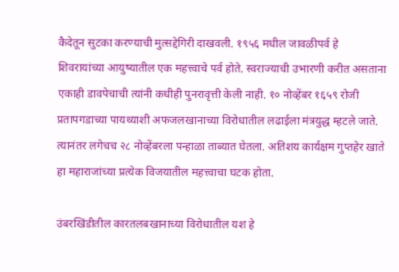कैदेतून सुटका करण्याची मुत्सद्देगिरी दाखवली. १९५६ मधील जावळीपर्व हे शिवरायांच्या आयुष्यातील एक महत्त्वाचे पर्व होते. स्वराज्याची उभारणी करीत असताना एकाही डावपेचाची त्यांनी कधीही पुनरावृत्ती केली नाही. १० नोव्हेंबर १६५९ रोजी प्रतापगडाच्या पायथ्याशी अफजलखानाच्या विरोधातील लढाईला मंत्रयुद्ध म्हटले जाते. त्यानंतर लगेचच २८ नोव्हेंबरला पन्हाळा ताब्यात घेतला. अतिशय कार्यक्षम गुप्तहेर खाते हा महाराजांच्या प्रत्येक विजयातील महत्त्वाचा घटक होता.

उंबरखिंडीतील कारतलबखानाच्या विरोधातील यश हे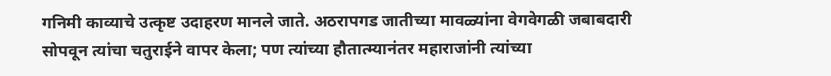गनिमी काव्याचे उत्कृष्ट उदाहरण मानले जाते. अठरापगड जातीच्या मावळ्यांना वेगवेगळी जबाबदारी सोपवून त्यांचा चतुराईने वापर केला; पण त्यांच्या हौतात्म्यानंतर महाराजांनी त्यांच्या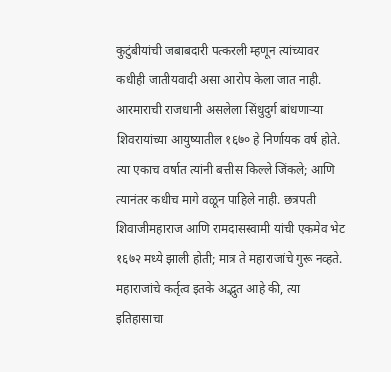कुटुंबीयांची जबाबदारी पत्करली म्हणून त्यांच्यावर कधीही जातीयवादी असा आरोप केला जात नाही. आरमाराची राजधानी असलेला सिंधुदुर्ग बांधणाऱ्या शिवरायांच्या आयुष्यातील १६७० हे निर्णायक वर्ष होते. त्या एकाच वर्षात त्यांनी बत्तीस किल्ले जिंकले; आणि त्यानंतर कधीच मागे वळून पाहिले नाही. छत्रपती शिवाजीमहाराज आणि रामदासस्वामी यांची एकमेव भेट १६७२ मध्ये झाली होती; मात्र ते महाराजांचे गुरू नव्हते. महाराजांचे कर्तृत्व इतके अद्भुत आहे की, त्या इतिहासाचा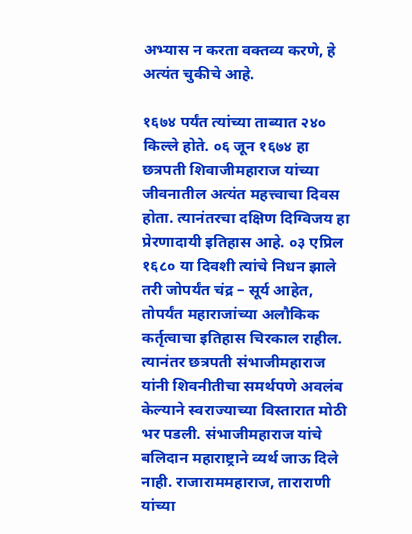अभ्यास न करता वक्तव्य करणे, हे अत्यंत चुकीचे आहे.

१६७४ पर्यंत त्यांच्या ताब्यात २४० किल्ले होते. ०६ जून १६७४ हा छत्रपती शिवाजीमहाराज यांच्या जीवनातील अत्यंत महत्त्वाचा दिवस होता. त्यानंतरचा दक्षिण दिग्विजय हा प्रेरणादायी इतिहास आहे. ०३ एप्रिल १६८० या दिवशी त्यांचे निधन झाले तरी जोपर्यंत चंद्र – सूर्य आहेत, तोपर्यंत महाराजांच्या अलौकिक कर्तृत्वाचा इतिहास चिरकाल राहील. त्यानंतर छत्रपती संभाजीमहाराज यांनी शिवनीतीचा समर्थपणे अवलंब केल्याने स्वराज्याच्या विस्तारात मोठी भर पडली. संभाजीमहाराज यांचे बलिदान महाराष्ट्राने व्यर्थ जाऊ दिले नाही. राजाराममहाराज, ताराराणी यांच्या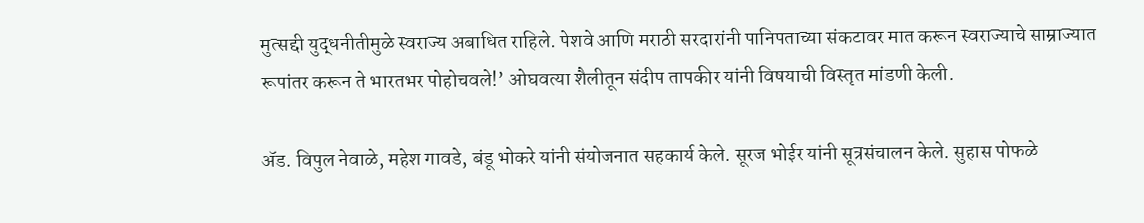मुत्सद्दी युद्धनीतीमुळे स्वराज्य अबाधित राहिले. पेशवे आणि मराठी सरदारांनी पानिपताच्या संकटावर मात करून स्वराज्याचे साम्राज्यात रूपांतर करून ते भारतभर पोहोचवले!’ ओघवत्या शैलीतून संदीप तापकीर यांनी विषयाची विस्तृत मांडणी केली.

ॲड. विपुल नेवाळे, महेश गावडे, बंडू भोकरे यांनी संयोजनात सहकार्य केले. सूरज भोईर यांनी सूत्रसंचालन केले. सुहास पोफळे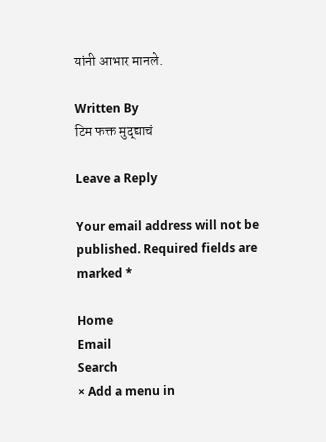यांनी आभार मानले.

Written By
टिम फक्त मुद्द्याचं

Leave a Reply

Your email address will not be published. Required fields are marked *

Home
Email
Search
× Add a menu in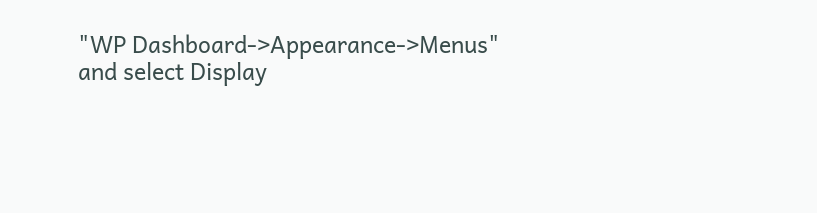"WP Dashboard->Appearance->Menus" and select Display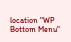location "WP Bottom Menu"